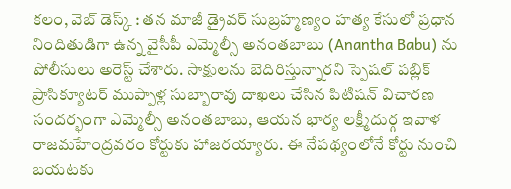కలం, వెబ్ డెస్క్ : తన మాజీ డ్రైవర్ సుబ్రహ్మణ్యం హత్య కేసులో ప్రధాన నిందితుడిగా ఉన్న వైసీపీ ఎమ్మెల్సీ అనంతబాబు (Anantha Babu) ను పోలీసులు అరెస్ట్ చేశారు. సాక్షులను బెదిరిస్తున్నారని స్పెషల్ పబ్లిక్ ప్రాసిక్యూటర్ ముప్పాళ్ల సుబ్బారావు దాఖలు చేసిన పిటిషన్ విచారణ సందర్భంగా ఎమ్మెల్సీ అనంతబాబు, ఆయన భార్య లక్ష్మీదుర్గ ఇవాళ రాజమహేంద్రవరం కోర్టుకు హాజరయ్యారు. ఈ నేపథ్యంలోనే కోర్టు నుంచి బయటకు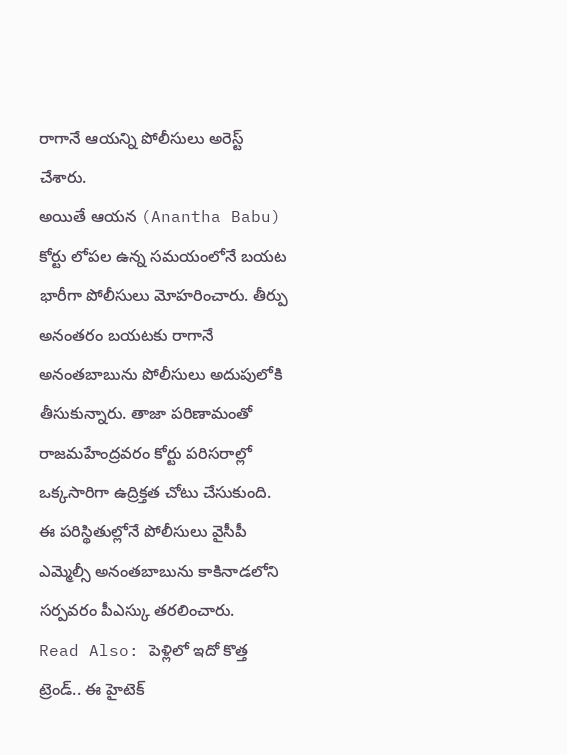రాగానే ఆయన్ని పోలీసులు అరెస్ట్ చేశారు.
అయితే ఆయన (Anantha Babu) కోర్టు లోపల ఉన్న సమయంలోనే బయట భారీగా పోలీసులు మోహరించారు. తీర్పు అనంతరం బయటకు రాగానే అనంతబాబును పోలీసులు అదుపులోకి తీసుకున్నారు. తాజా పరిణామంతో రాజమహేంద్రవరం కోర్టు పరిసరాల్లో ఒక్కసారిగా ఉద్రిక్తత చోటు చేసుకుంది. ఈ పరిస్థితుల్లోనే పోలీసులు వైసీపీ ఎమ్మెల్సీ అనంతబాబును కాకినాడలోని సర్పవరం పీఎస్కు తరలించారు.
Read Also: పెళ్లిలో ఇదో కొత్త ట్రెండ్.. ఈ హైటెక్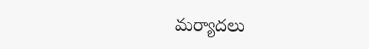మర్యాదలు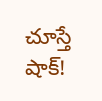చూస్తే షాక్!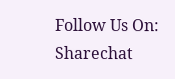Follow Us On: Sharechat